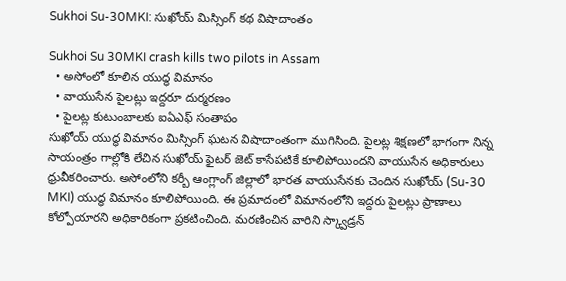Sukhoi Su-30MKI: సుఖోయ్ మిస్సింగ్ కథ విషాదాంతం

Sukhoi Su 30MKI crash kills two pilots in Assam
  • అసోంలో కూలిన యుద్ధ విమానం
  • వాయుసేన పైలట్లు ఇద్దరూ దుర్మరణం
  • పైలట్ల కుటుంబాలకు ఐఏఎఫ్ సంతాపం
సుఖోయ్ యుద్ధ విమానం మిస్సింగ్ ఘటన విషాదాంతంగా ముగిసింది. పైలట్ల శిక్షణలో భాగంగా నిన్న సాయంత్రం గాల్లోకి లేచిన సుఖోయ్ ఫైటర్ జెట్ కాసేపటికే కూలిపోయిందని వాయుసేన అధికారులు ధ్రువీకరించారు. అసోంలోని కర్బీ ఆంగ్లాంగ్ జిల్లాలో భారత వాయుసేనకు చెందిన సుఖోయ్ (Su-30 MKI) యుద్ధ విమానం కూలిపోయింది. ఈ ప్రమాదంలో విమానంలోని ఇద్దరు పైలట్లు ప్రాణాలు కోల్పోయారని అధికారికంగా ప్రకటించింది. మరణించిన వారిని స్క్వాడ్రన్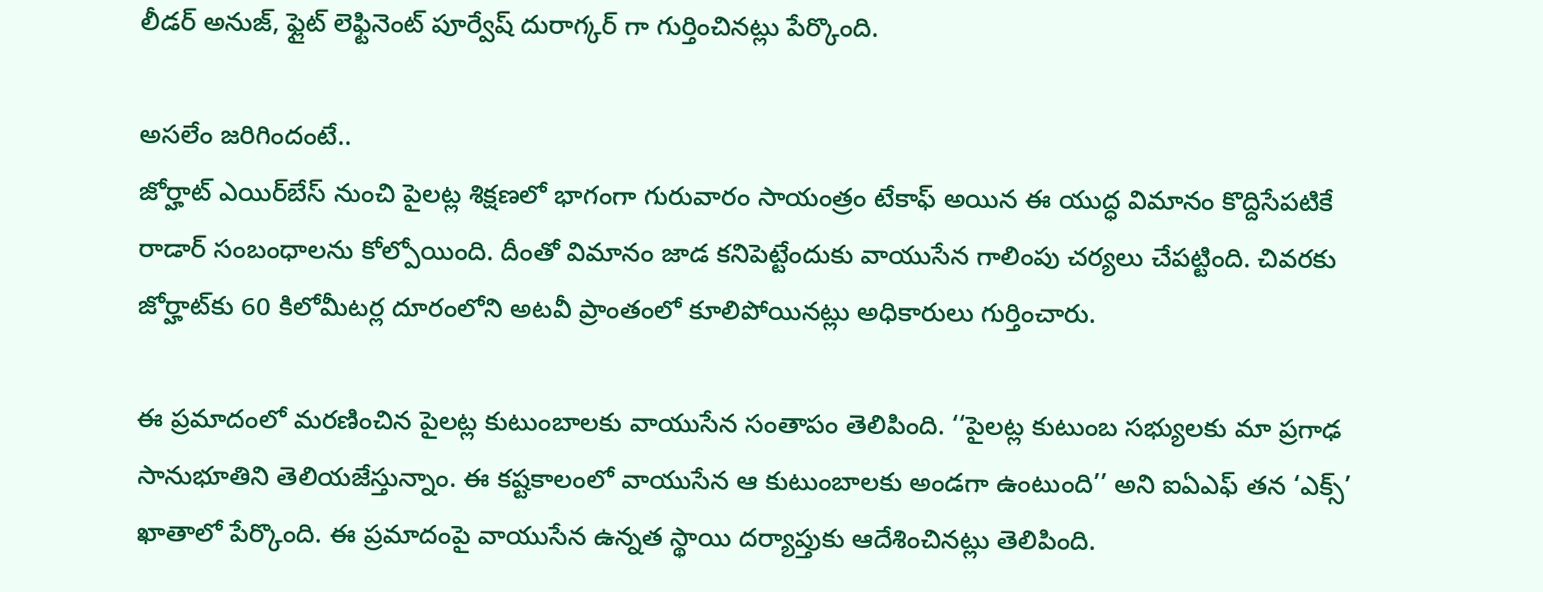లీడర్ అనుజ్, ఫ్లైట్ లెఫ్టినెంట్ పూర్వేష్ దురాగ్కర్ గా గుర్తించినట్లు పేర్కొంది.

అసలేం జరిగిందంటే..
జోర్హాట్ ఎయిర్‌బేస్ నుంచి పైలట్ల శిక్షణలో భాగంగా గురువారం సాయంత్రం టేకాఫ్ అయిన ఈ యుద్ధ విమానం కొద్దిసేపటికే రాడార్ సంబంధాలను కోల్పోయింది. దీంతో విమానం జాడ కనిపెట్టేందుకు వాయుసేన గాలింపు చర్యలు చేపట్టింది. చివరకు జోర్హాట్‌కు 60 కిలోమీటర్ల దూరంలోని అటవీ ప్రాంతంలో కూలిపోయినట్లు అధికారులు గుర్తించారు.

ఈ ప్రమాదంలో మరణించిన పైలట్ల కుటుంబాలకు వాయుసేన సంతాపం తెలిపింది. ‘‘పైలట్ల కుటుంబ సభ్యులకు మా ప్రగాఢ సానుభూతిని తెలియజేస్తున్నాం. ఈ కష్టకాలంలో వాయుసేన ఆ కుటుంబాలకు అండగా ఉంటుంది’’ అని ఐఏఎఫ్ తన ‘ఎక్స్’ ఖాతాలో పేర్కొంది. ఈ ప్రమాదంపై వాయుసేన ఉన్నత స్థాయి దర్యాప్తుకు ఆదేశించినట్లు తెలిపింది.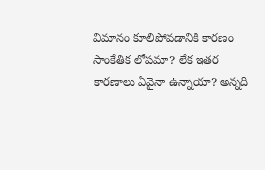విమానం కూలిపోవడానికి కారణం సాంకేతిక లోపమా? లేక ఇతర కారణాలు ఏవైనా ఉన్నాయా? అన్నది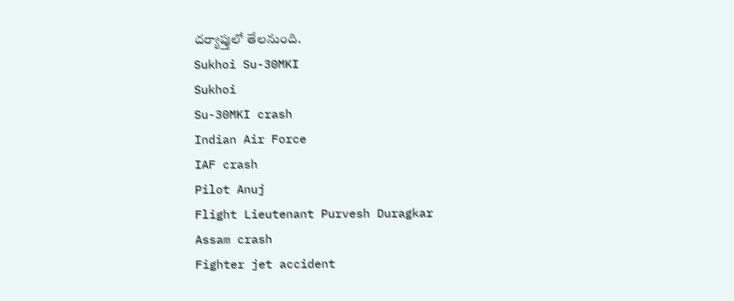దర్యాప్తులో తేలనుంది.
Sukhoi Su-30MKI
Sukhoi
Su-30MKI crash
Indian Air Force
IAF crash
Pilot Anuj
Flight Lieutenant Purvesh Duragkar
Assam crash
Fighter jet accident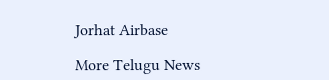Jorhat Airbase

More Telugu News